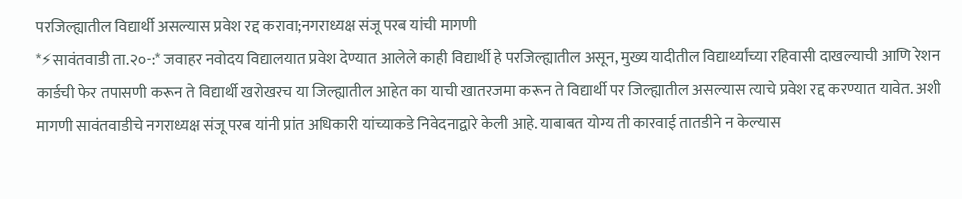परजिल्ह्यातील विद्यार्थी असल्यास प्रवेश रद्द करावा;नगराध्यक्ष संजू परब यांची मागणी
*⚡सावंतवाडी ता.२०-:* जवाहर नवोदय विद्यालयात प्रवेश देण्यात आलेले काही विद्यार्थी हे परजिल्ह्यातील असून, मुख्य यादीतील विद्यार्थ्यांच्या रहिवासी दाखल्याची आणि रेशन कार्डची फेर तपासणी करून ते विद्यार्थी खरोखरच या जिल्ह्यातील आहेत का याची खातरजमा करून ते विद्यार्थी पर जिल्ह्यातील असल्यास त्याचे प्रवेश रद्द करण्यात यावेत. अशी मागणी सावंतवाडीचे नगराध्यक्ष संजू परब यांनी प्रांत अधिकारी यांच्याकडे निवेदनाद्वारे केली आहे. याबाबत योग्य ती कारवाई तातडीने न केल्यास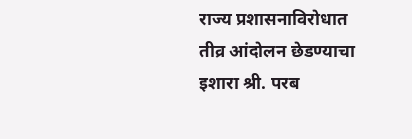राज्य प्रशासनाविरोधात तीव्र आंदोलन छेडण्याचा इशारा श्री. परब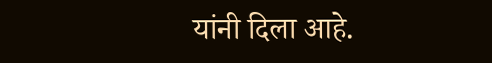यांनी दिला आहे.